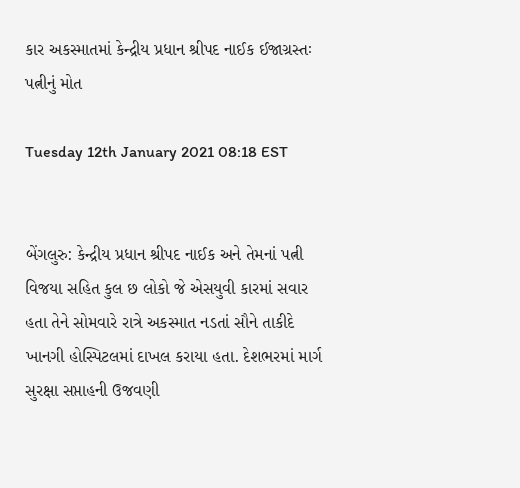કાર અકસ્માતમાં કેન્દ્રીય પ્રધાન શ્રીપદ નાઈક ઈજાગ્રસ્તઃ પત્નીનું મોત

Tuesday 12th January 2021 08:18 EST


બેંગલુરુ: કેન્દ્રીય પ્રધાન શ્રીપદ નાઈક અને તેમનાં પત્ની વિજયા સહિત કુલ છ લોકો જે એસયુવી કારમાં સવાર હતા તેને સોમવારે રાત્રે અકસ્માત નડતાં સૌને તાકીદે ખાનગી હોસ્પિટલમાં દાખલ કરાયા હતા. દેશભરમાં માર્ગ સુરક્ષા સપ્તાહની ઉજવણી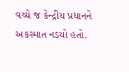વચ્ચે જ કેન્દ્રીય પ્રધાનને અકસ્માત નડયો હતો.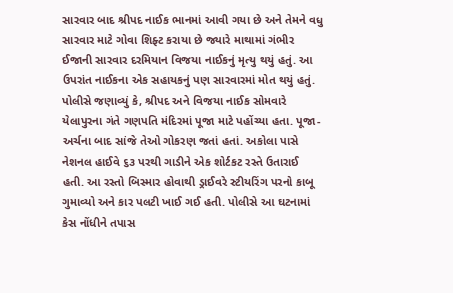સારવાર બાદ શ્રીપદ નાઈક ભાનમાં આવી ગયા છે અને તેમને વધુ સારવાર માટે ગોવા શિફ્ટ કરાયા છે જ્યારે માથામાં ગંભીર ઈજાની સારવાર દરમિયાન વિજયા નાઈકનું મૃત્યુ થયું હતું. આ ઉપરાંત નાઈકના એક સહાયકનું પણ સારવારમાં મોત થયું હતું.
પોલીસે જણાવ્યું કે, શ્રીપદ અને વિજયા નાઈક સોમવારે યેલાપુરના ગંતે ગણપતિ મંદિરમાં પૂજા માટે પહોંચ્યા હતા. પૂજા-અર્ચના બાદ સાંજે તેઓ ગોકરણ જતાં હતાં. અકોલા પાસે નેશનલ હાઈવે ૬૩ પરથી ગાડીને એક શોર્ટકટ રસ્તે ઉતારાઈ હતી. આ રસ્તો બિસ્માર હોવાથી ડ્રાઈવરે સ્ટીયરિંગ પરનો કાબૂ ગુમાવ્યો અને કાર પલટી ખાઈ ગઈ હતી. પોલીસે આ ઘટનામાં કેસ નોંધીને તપાસ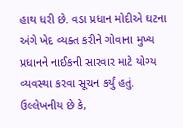હાથ ધરી છે. વડા પ્રધાન મોદીએ ઘટના અંગે ખેદ વ્યક્ત કરીને ગોવાના મુખ્ય પ્રધાનને નાઈકની સારવાર માટે યોગ્ય વ્યવસ્થા કરવા સૂચન કર્યું હતું. ઉલ્લેખનીય છે કે,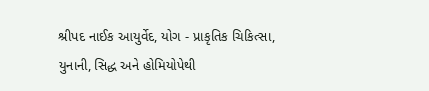શ્રીપદ નાઈક આયુર્વેદ, યોગ - પ્રાકૃતિક ચિકિત્સા, યુનાની, સિદ્ધ અને હોમિયોપેથી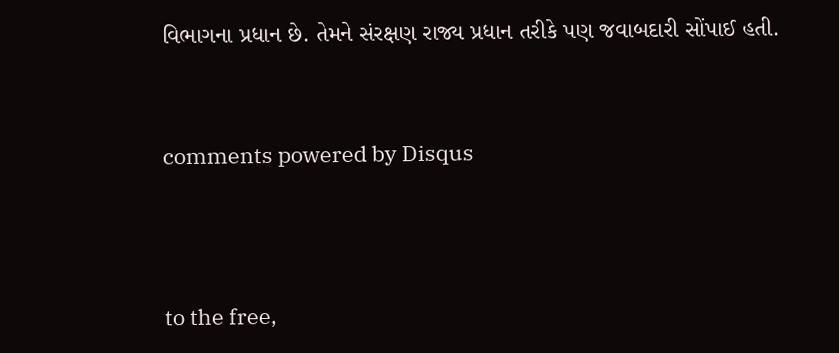વિભાગના પ્રધાન છે. તેમને સંરક્ષણ રાજ્ય પ્રધાન તરીકે પણ જવાબદારી સોંપાઈ હતી.


comments powered by Disqus



to the free,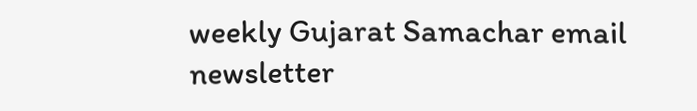weekly Gujarat Samachar email newsletter